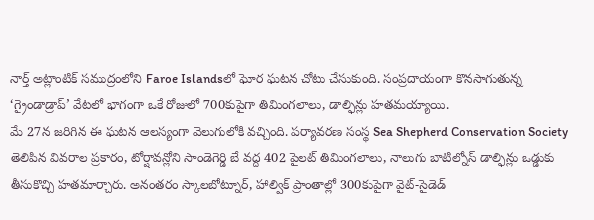నార్త్ అట్లాంటిక్ సముద్రంలోని Faroe Islandsలో ఘోర ఘటన చోటు చేసుకుంది. సంప్రదాయంగా కొనసాగుతున్న ‘గ్రైండాడ్రాప్’ వేటలో భాగంగా ఒకే రోజులో 700కుపైగా తిమింగలాలు, డాల్ఫిన్లు హతమయ్యాయి.
మే 27న జరిగిన ఈ ఘటన ఆలస్యంగా వెలుగులోకి వచ్చింది. పర్యావరణ సంస్థ Sea Shepherd Conservation Society తెలిపిన వివరాల ప్రకారం, టోర్షావన్లోని సాండెగెర్డి బే వద్ద 402 పైలట్ తిమింగలాలు, నాలుగు బాటిల్నోస్ డాల్ఫిన్లు ఒడ్డుకు తీసుకొచ్చి హతమార్చారు. అనంతరం స్కాలబోట్నూర్, హాల్విక్ ప్రాంతాల్లో 300కుపైగా వైట్-సైడెడ్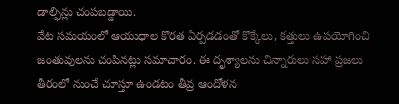డాల్ఫిన్లు చంపబడ్డాయి.
వేట సమయంలో ఆయుధాల కొరత ఏర్పడడంతో కొక్కేలు, కత్తులు ఉపయోగించి జంతువులను చంపినట్లు సమాచారం. ఈ దృశ్యాలను చిన్నారులు సహా ప్రజలు తీరంలో నుంచే చూస్తూ ఉండటం తీవ్ర ఆందోళన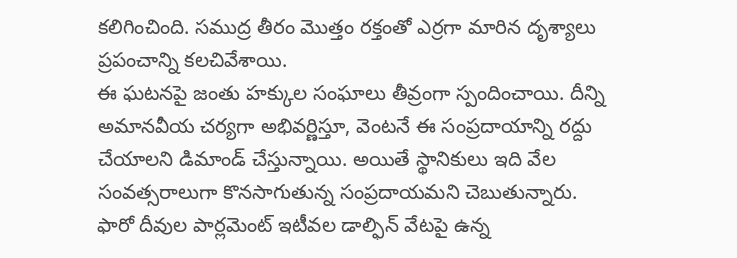కలిగించింది. సముద్ర తీరం మొత్తం రక్తంతో ఎర్రగా మారిన దృశ్యాలు ప్రపంచాన్ని కలచివేశాయి.
ఈ ఘటనపై జంతు హక్కుల సంఘాలు తీవ్రంగా స్పందించాయి. దీన్ని అమానవీయ చర్యగా అభివర్ణిస్తూ, వెంటనే ఈ సంప్రదాయాన్ని రద్దు చేయాలని డిమాండ్ చేస్తున్నాయి. అయితే స్థానికులు ఇది వేల సంవత్సరాలుగా కొనసాగుతున్న సంప్రదాయమని చెబుతున్నారు.
ఫారో దీవుల పార్లమెంట్ ఇటీవల డాల్ఫిన్ వేటపై ఉన్న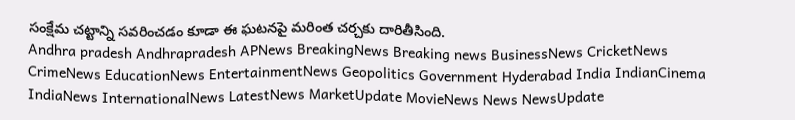సంక్షేమ చట్టాన్ని సవరించడం కూడా ఈ ఘటనపై మరింత చర్చకు దారితీసింది.
Andhra pradesh Andhrapradesh APNews BreakingNews Breaking news BusinessNews CricketNews CrimeNews EducationNews EntertainmentNews Geopolitics Government Hyderabad India IndianCinema IndiaNews InternationalNews LatestNews MarketUpdate MovieNews News NewsUpdate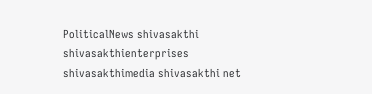PoliticalNews shivasakthi shivasakthienterprises shivasakthimedia shivasakthi net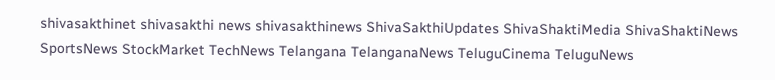shivasakthinet shivasakthi news shivasakthinews ShivaSakthiUpdates ShivaShaktiMedia ShivaShaktiNews SportsNews StockMarket TechNews Telangana TelanganaNews TeluguCinema TeluguNews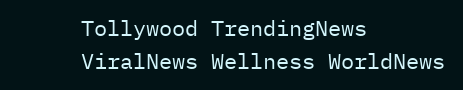Tollywood TrendingNews ViralNews Wellness WorldNews